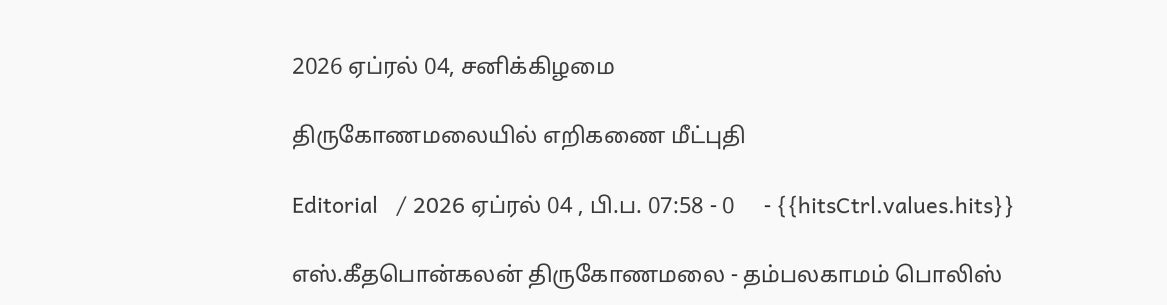2026 ஏப்ரல் 04, சனிக்கிழமை

திருகோணமலையில் எறிகணை மீட்புதி

Editorial   / 2026 ஏப்ரல் 04 , பி.ப. 07:58 - 0     - {{hitsCtrl.values.hits}}

எஸ்.கீதபொன்கலன் திருகோணமலை - தம்பலகாமம் பொலிஸ்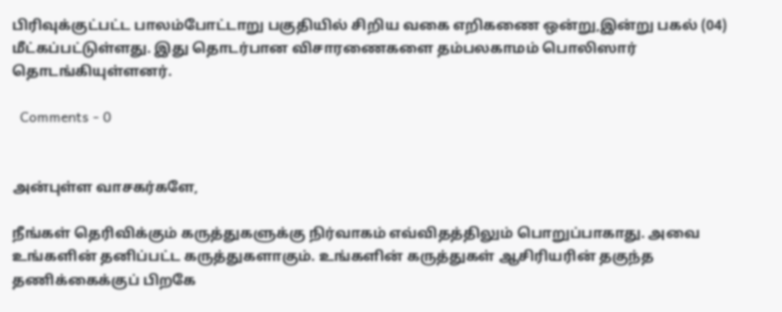பிரிவுக்குட்பட்ட பாலம்போட்டாறு பகுதியில் சிறிய வகை எறிகணை ஒன்று,இன்று பகல் (04) மீட்கப்பட்டுள்ளது. இது தொடர்பான விசாரணைகளை தம்பலகாமம் பொலிஸார் தொடங்கியுள்ளனர்.

  Comments - 0


அன்புள்ள வாசகர்களே,

நீங்கள் தெரிவிக்கும் கருத்துகளுக்கு நிர்வாகம் எவ்விதத்திலும் பொறுப்பாகாது. அவை உங்களின் தனிப்பட்ட கருத்துகளாகும். உங்களின் கருத்துகள் ஆசிரியரின் தகுந்த தணிக்கைக்குப் பிறகே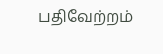பதிவேற்றம்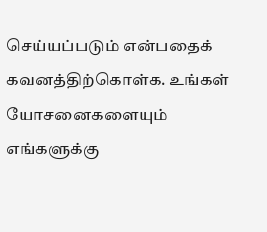செய்யப்படும் என்பதைக் கவனத்திற்கொள்க. உங்கள் யோசனைகளையும் எங்களுக்கு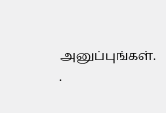அனுப்புங்கள். .